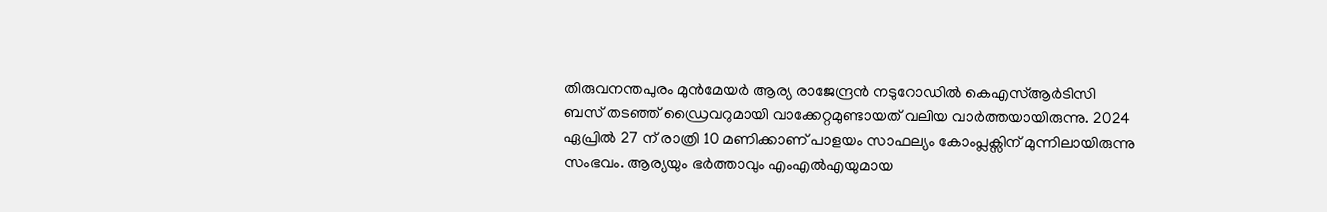തിരുവനന്തപുരം മുന്‍മേയര്‍ ആര്യ രാജേന്ദ്രന്‍ നടുറോഡില്‍ കെഎസ്ആര്‍ടിസി ബസ് തടഞ്ഞ് ഡ്രൈവറുമായി വാക്കേറ്റമുണ്ടായത് വലിയ വാര്‍ത്തയായിരുന്നു. 2024 ഏപ്രില്‍ 27 ന് രാത്രി 10 മണിക്കാണ് പാളയം സാഫല്യം കോംപ്ലക്സിന് മുന്നിലായിരുന്നു സംഭവം. ആര്യയും ഭര്‍ത്താവും എംഎല്‍എയുമായ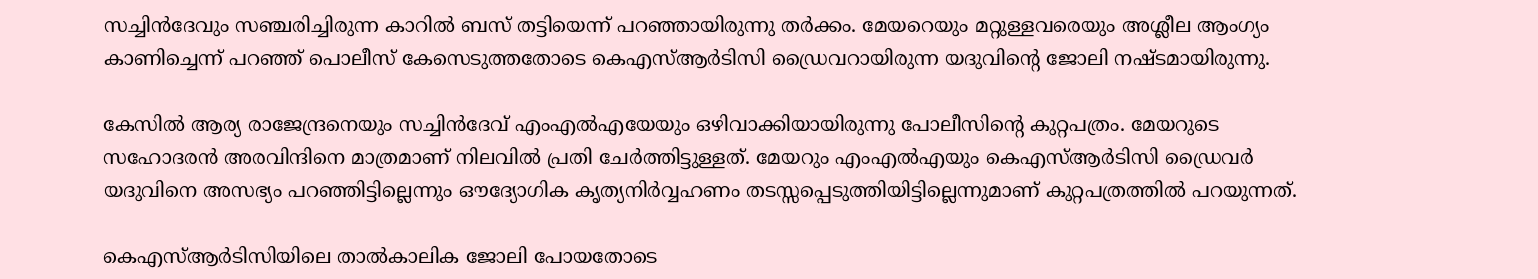സച്ചിന്‍ദേവും സഞ്ചരിച്ചിരുന്ന കാറില്‍ ബസ് തട്ടിയെന്ന് പറഞ്ഞായിരുന്നു തര്‍ക്കം. മേയറെയും മറ്റുള്ളവരെയും അശ്ലീല ആംഗ്യം കാണിച്ചെന്ന് പറഞ്ഞ് പൊലീസ് കേസെടുത്തതോടെ കെഎസ്ആര്‍ടിസി ഡ്രൈവറായിരുന്ന യദുവിന്‍റെ ജോലി നഷ്ടമായിരുന്നു.

കേസില്‍ ആര്യ രാജേന്ദ്രനെയും സച്ചിന്‍ദേവ് എംഎല്‍എയേയും ഒഴിവാക്കിയായിരുന്നു പോലീസിന്‍റെ കുറ്റപത്രം. മേയറുടെ സഹോദരന്‍ അരവിന്ദിനെ മാത്രമാണ് നിലവില്‍ പ്രതി ചേര്‍ത്തിട്ടുള്ളത്. മേയറും എംഎല്‍എയും കെഎസ്ആര്‍ടിസി ഡ്രൈവര്‍ യദുവിനെ അസഭ്യം പറഞ്ഞിട്ടില്ലെന്നും ഔദ്യോഗിക കൃത്യനിര്‍വ്വഹണം തടസ്സപ്പെടുത്തിയിട്ടില്ലെന്നുമാണ് കുറ്റപത്രത്തില്‍ പറയുന്നത്.

കെഎസ്ആര്‍ടിസിയിലെ താല്‍കാലിക ജോലി പോയതോടെ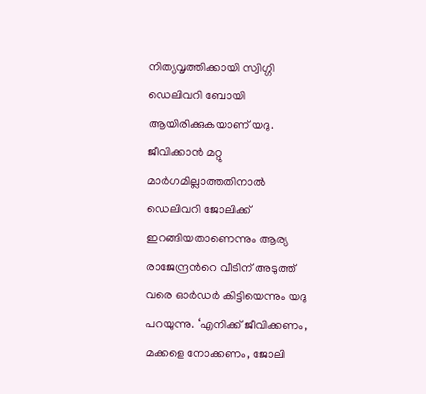നിത്യവൃത്തിക്കായി സ്വിഗ്ഗി ഡെലിവറി ബോയി ആയിരിക്കുകയാണ് യദു. ജീവിക്കാന്‍ മറ്റു മാര്‍ഗമില്ലാത്തതിനാല്‍ ഡെലിവറി ജോലിക്ക് ഇറങ്ങിയതാണെന്നും ആര്യ രാജേന്ദ്രന്‍റെ വീടിന് അടുത്ത് വരെ ഓര്‍ഡര്‍ കിട്ടിയെന്നും യദു പറയുന്നു. ‘എനിക്ക് ജീവിക്കണം, മക്കളെ നോക്കണം, ജോലി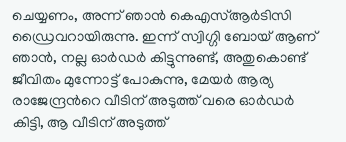ചെയ്യണം, അന്ന് ഞാന്‍ കെഎസ്ആര്‍ടിസി ഡ്രൈവറായിരുന്നു. ഇന്ന് സ്വിഗ്ഗി ബോയ് ആണ് ഞാന്‍, നല്ല ഓര്‍ഡര്‍ കിട്ടുന്നുണ്ട്, അതുകൊണ്ട് ജീവിതം മുന്നോട്ട് പോകുന്നു, മേയര്‍ ആര്യ രാജേന്ദ്രന്‍റെ വീടിന് അടുത്ത് വരെ ഓര്‍ഡര്‍ കിട്ടി, ആ വീടിന് അടുത്ത്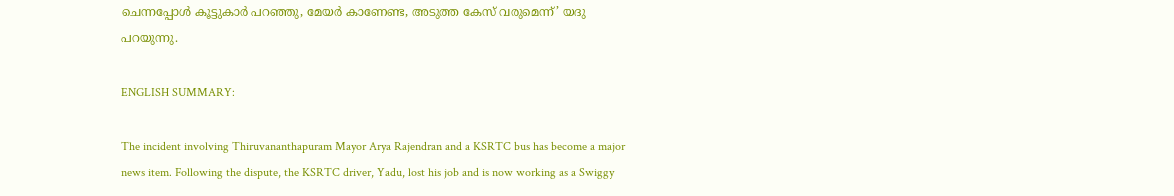ചെന്നപ്പോള്‍ കൂട്ടുകാര്‍ പറഞ്ഞു, മേയര്‍ കാണേണ്ട, അടുത്ത കേസ് വരുമെന്ന്’ യദു പറയുന്നു.

ENGLISH SUMMARY:

The incident involving Thiruvananthapuram Mayor Arya Rajendran and a KSRTC bus has become a major news item. Following the dispute, the KSRTC driver, Yadu, lost his job and is now working as a Swiggy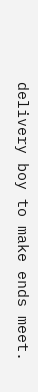delivery boy to make ends meet.